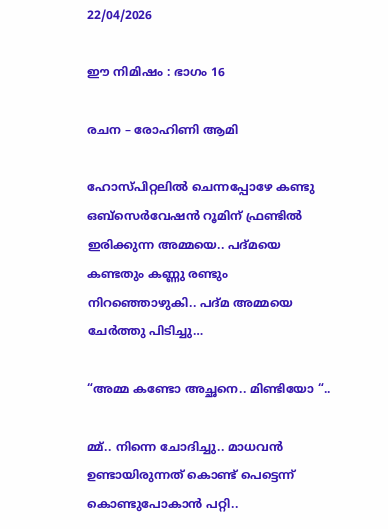22/04/2026

ഈ നിമിഷം : ഭാഗം 16

രചന – രോഹിണി ആമി

ഹോസ്പിറ്റലിൽ ചെന്നപ്പോഴേ കണ്ടു ഒബ്സെർവേഷൻ റൂമിന് ഫ്രണ്ടിൽ ഇരിക്കുന്ന അമ്മയെ.. പദ്മയെ കണ്ടതും കണ്ണു രണ്ടും നിറഞ്ഞൊഴുകി.. പദ്മ അമ്മയെ ചേർത്തു പിടിച്ചു…

“അമ്മ കണ്ടോ അച്ഛനെ.. മിണ്ടിയോ “..

മ്മ്.. നിന്നെ ചോദിച്ചു.. മാധവൻ ഉണ്ടായിരുന്നത് കൊണ്ട് പെട്ടെന്ന് കൊണ്ടുപോകാൻ പറ്റി..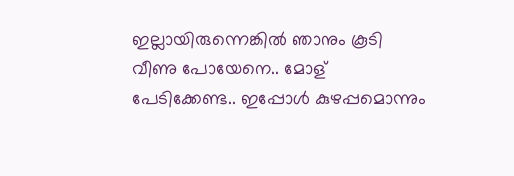ഇല്ലായിരുന്നെങ്കിൽ ഞാനും കൂടി വീണു പോയേനെ.. മോള് പേടിക്കേണ്ട.. ഇപ്പോൾ കുഴപ്പമൊന്നും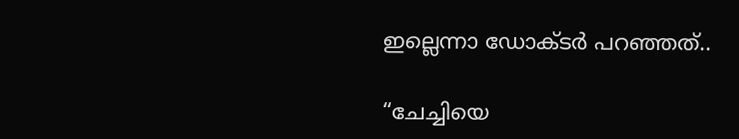ഇല്ലെന്നാ ഡോക്ടർ പറഞ്ഞത്..

“ചേച്ചിയെ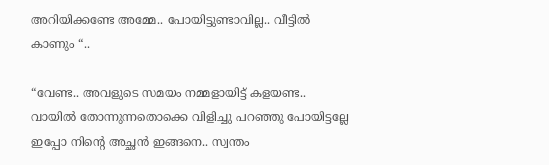അറിയിക്കണ്ടേ അമ്മേ.. പോയിട്ടുണ്ടാവില്ല.. വീട്ടിൽ കാണും “..

“വേണ്ട.. അവളുടെ സമയം നമ്മളായിട്ട് കളയണ്ട.. വായിൽ തോന്നുന്നതൊക്കെ വിളിച്ചു പറഞ്ഞു പോയിട്ടല്ലേ ഇപ്പോ നിന്റെ അച്ഛൻ ഇങ്ങനെ.. സ്വന്തം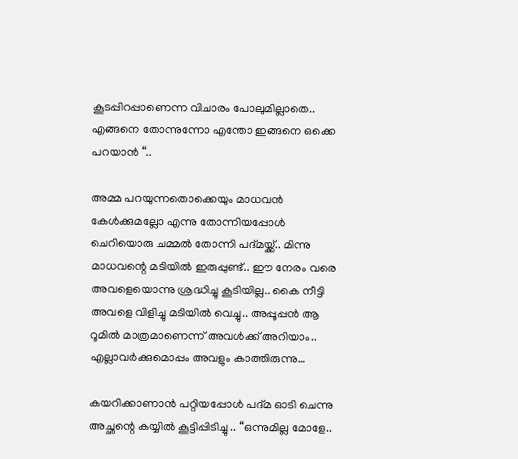കൂടപ്പിറപ്പാണെന്ന വിചാരം പോലുമില്ലാതെ.. എങ്ങനെ തോന്നുന്നോ എന്തോ ഇങ്ങനെ ഒക്കെ പറയാൻ “..

അമ്മ പറയുന്നതൊക്കെയും മാധവൻ കേൾക്കുമല്ലോ എന്നു തോന്നിയപ്പോൾ ചെറിയൊരു ചമ്മൽ തോന്നി പദ്മയ്ക്ക്.. മിന്നു മാധവന്റെ മടിയിൽ ഇരുപ്പുണ്ട്.. ഈ നേരം വരെ അവളെയൊന്നു ശ്രദ്ധിച്ചു കൂടിയില്ല.. കൈ നീട്ടി അവളെ വിളിച്ചു മടിയിൽ വെച്ചു.. അപ്പൂപ്പൻ ആ റൂമിൽ മാത്രമാണെന്ന് അവൾക്ക് അറിയാം.. എല്ലാവർക്കുമൊപ്പം അവളും കാത്തിരുന്നു…

കയറിക്കാണാൻ പറ്റിയപ്പോൾ പദ്മ ഓടി ചെന്നു അച്ഛന്റെ കയ്യിൽ കൂട്ടിപ്പിടിച്ചു .. “ഒന്നുമില്ല മോളേ..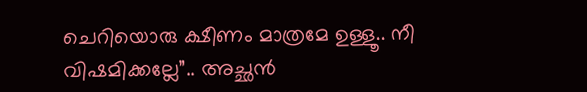ചെറിയൊരു ക്ഷീണം മാത്രമേ ഉള്ളൂ.. നീ വിഷമിക്കല്ലേ”.. അച്ഛൻ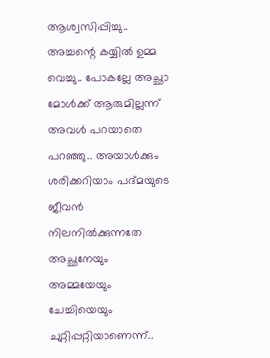ആശ്വസിപ്പിച്ചു.. അച്ചന്റെ കയ്യിൽ ഉമ്മ വെച്ചു.. പോകല്ലേ അച്ഛാ മോൾക്ക് ആരുമില്ലന്ന് അവൾ പറയാതെ പറഞ്ഞു.. അയാൾക്കും ശരിക്കറിയാം പദ്മയുടെ ജീവൻ നിലനിൽക്കുന്നതേ അച്ഛനേയും അമ്മയേയും ചേച്ചിയെയും ചുറ്റിപ്പറ്റിയാണെന്ന്..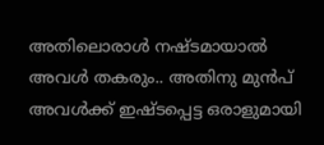അതിലൊരാൾ നഷ്ടമായാൽ അവൾ തകരും.. അതിനു മുൻപ് അവൾക്ക് ഇഷ്ടപ്പെട്ട ഒരാളുമായി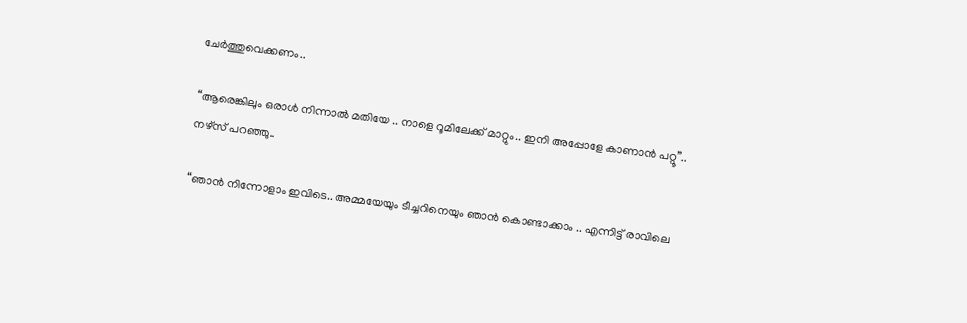ചേർത്തുവെക്കണം..

“ആരെങ്കിലും ഒരാൾ നിന്നാൽ മതിയേ .. നാളെ റൂമിലേക്ക് മാറ്റും.. ഇനി അപ്പോളേ കാണാൻ പറ്റൂ”.. നഴ്സ് പറഞ്ഞു..

“ഞാൻ നിന്നോളാം ഇവിടെ.. അമ്മയേയും ടീച്ചറിനെയും ഞാൻ കൊണ്ടാക്കാം .. എന്നിട്ട് രാവിലെ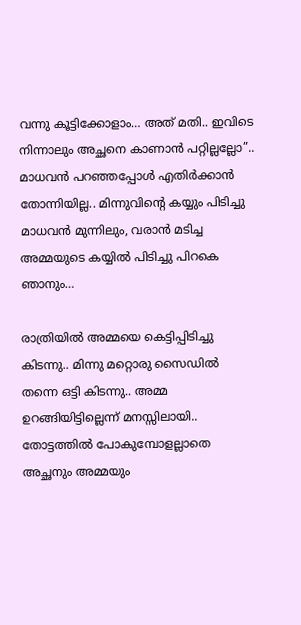വന്നു കൂട്ടിക്കോളാം… അത് മതി.. ഇവിടെ നിന്നാലും അച്ഛനെ കാണാൻ പറ്റില്ലല്ലോ”.. മാധവൻ പറഞ്ഞപ്പോൾ എതിർക്കാൻ തോന്നിയില്ല.. മിന്നുവിന്റെ കയ്യും പിടിച്ചു മാധവൻ മുന്നിലും, വരാൻ മടിച്ച അമ്മയുടെ കയ്യിൽ പിടിച്ചു പിറകെ ഞാനും…

രാത്രിയിൽ അമ്മയെ കെട്ടിപ്പിടിച്ചു കിടന്നു.. മിന്നു മറ്റൊരു സൈഡിൽ തന്നെ ഒട്ടി കിടന്നു.. അമ്മ ഉറങ്ങിയിട്ടില്ലെന്ന് മനസ്സിലായി.. തോട്ടത്തിൽ പോകുമ്പോളല്ലാതെ അച്ഛനും അമ്മയും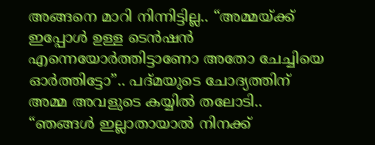അങ്ങനെ മാറി നിന്നിട്ടില്ല.. “അമ്മയ്ക്ക് ഇപ്പോൾ ഉള്ള ടെൻഷൻ എന്നെയോർത്തിട്ടാണോ അതോ ചേച്ചിയെ ഓർത്തിട്ടോ”.. പദ്മയുടെ ചോദ്യത്തിന് അമ്മ അവളുടെ കയ്യിൽ തലോടി.. “ഞങ്ങൾ ഇല്ലാതായാൽ നിനക്ക്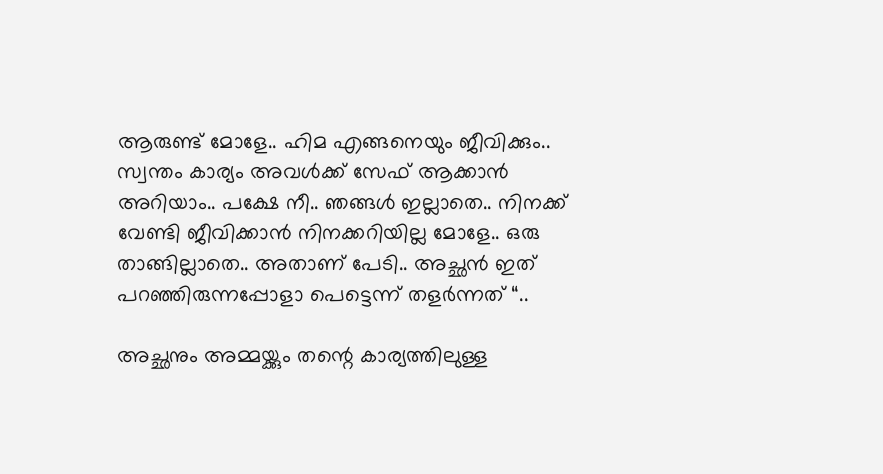ആരുണ്ട് മോളേ.. ഹിമ എങ്ങനെയും ജീവിക്കും.. സ്വന്തം കാര്യം അവൾക്ക് സേഫ് ആക്കാൻ അറിയാം.. പക്ഷേ നീ.. ഞങ്ങൾ ഇല്ലാതെ.. നിനക്ക് വേണ്ടി ജീവിക്കാൻ നിനക്കറിയില്ല മോളേ.. ഒരു താങ്ങില്ലാതെ.. അതാണ് പേടി.. അച്ഛൻ ഇത് പറഞ്ഞിരുന്നപ്പോളാ പെട്ടെന്ന് തളർന്നത് “..

അച്ഛനും അമ്മയ്ക്കും തന്റെ കാര്യത്തിലുള്ള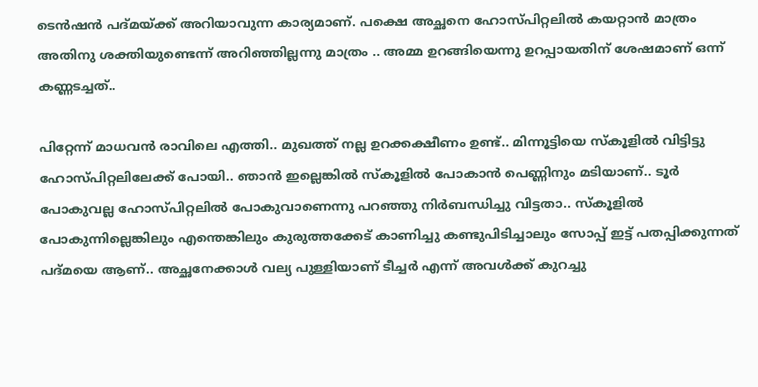ടെൻഷൻ പദ്മയ്ക്ക് അറിയാവുന്ന കാര്യമാണ്. പക്ഷെ അച്ഛനെ ഹോസ്പിറ്റലിൽ കയറ്റാൻ മാത്രം അതിനു ശക്തിയുണ്ടെന്ന് അറിഞ്ഞില്ലന്നു മാത്രം .. അമ്മ ഉറങ്ങിയെന്നു ഉറപ്പായതിന് ശേഷമാണ് ഒന്ന് കണ്ണടച്ചത്..

പിറ്റേന്ന് മാധവൻ രാവിലെ എത്തി.. മുഖത്ത് നല്ല ഉറക്കക്ഷീണം ഉണ്ട്.. മിന്നൂട്ടിയെ സ്കൂളിൽ വിട്ടിട്ടു ഹോസ്പിറ്റലിലേക്ക് പോയി.. ഞാൻ ഇല്ലെങ്കിൽ സ്കൂളിൽ പോകാൻ പെണ്ണിനും മടിയാണ്.. ടൂർ പോകുവല്ല ഹോസ്പിറ്റലിൽ പോകുവാണെന്നു പറഞ്ഞു നിർബന്ധിച്ചു വിട്ടതാ.. സ്കൂളിൽ പോകുന്നില്ലെങ്കിലും എന്തെങ്കിലും കുരുത്തക്കേട് കാണിച്ചു കണ്ടുപിടിച്ചാലും സോപ്പ് ഇട്ട് പതപ്പിക്കുന്നത് പദ്മയെ ആണ്.. അച്ഛനേക്കാൾ വല്യ പുള്ളിയാണ് ടീച്ചർ എന്ന് അവൾക്ക് കുറച്ചു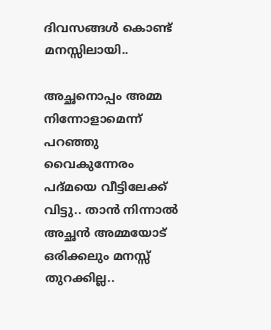ദിവസങ്ങൾ കൊണ്ട് മനസ്സിലായി..

അച്ഛനൊപ്പം അമ്മ നിന്നോളാമെന്ന് പറഞ്ഞു വൈകുന്നേരം പദ്മയെ വീട്ടിലേക്ക് വിട്ടു.. താൻ നിന്നാൽ അച്ഛൻ അമ്മയോട് ഒരിക്കലും മനസ്സ് തുറക്കില്ല..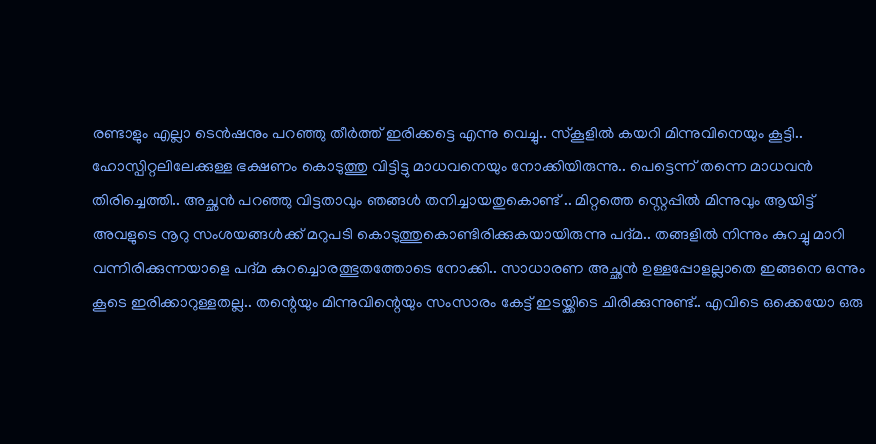രണ്ടാളും എല്ലാ ടെൻഷനും പറഞ്ഞു തീർത്ത് ഇരിക്കട്ടെ എന്നു വെച്ചു.. സ്കൂളിൽ കയറി മിന്നുവിനെയും കൂട്ടി.. ഹോസ്പിറ്റലിലേക്കുള്ള ഭക്ഷണം കൊടുത്തു വിട്ടിട്ടു മാധവനെയും നോക്കിയിരുന്നു.. പെട്ടെന്ന് തന്നെ മാധവൻ തിരിച്ചെത്തി.. അച്ഛൻ പറഞ്ഞു വിട്ടതാവും ഞങ്ങൾ തനിച്ചായതുകൊണ്ട് .. മിറ്റത്തെ സ്റ്റെപ്പിൽ മിന്നുവും ആയിട്ട് അവളുടെ നൂറു സംശയങ്ങൾക്ക് മറുപടി കൊടുത്തുകൊണ്ടിരിക്കുകയായിരുന്നു പദ്മ.. തങ്ങളിൽ നിന്നും കുറച്ചു മാറി വന്നിരിക്കുന്നയാളെ പദ്മ കുറച്ചൊരത്ഭുതത്തോടെ നോക്കി.. സാധാരണ അച്ഛൻ ഉള്ളപ്പോളല്ലാതെ ഇങ്ങനെ ഒന്നും കൂടെ ഇരിക്കാറുള്ളതല്ല.. തന്റെയും മിന്നുവിന്റെയും സംസാരം കേട്ട് ഇടയ്ക്കിടെ ചിരിക്കുന്നുണ്ട്.. എവിടെ ഒക്കെയോ ഒരു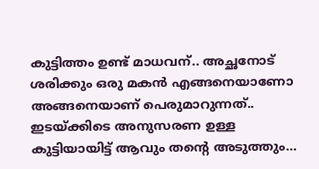കുട്ടിത്തം ഉണ്ട് മാധവന്.. അച്ഛനോട് ശരിക്കും ഒരു മകൻ എങ്ങനെയാണോ അങ്ങനെയാണ് പെരുമാറുന്നത്.. ഇടയ്ക്കിടെ അനുസരണ ഉള്ള കുട്ടിയായിട്ട് ആവും തന്റെ അടുത്തും…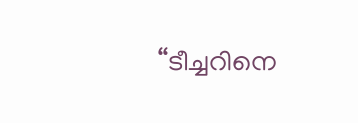“ടീച്ചറിനെ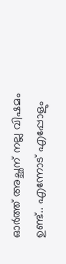ഓർത്ത് അച്ഛന് നല്ല വിഷമം ഉണ്ട്.. എന്നോട് എപ്പോളും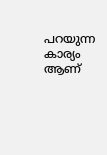പറയുന്ന കാര്യം ആണ്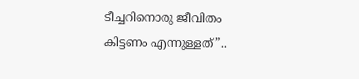ടീച്ചറിനൊരു ജീവിതം കിട്ടണം എന്നുള്ളത്”..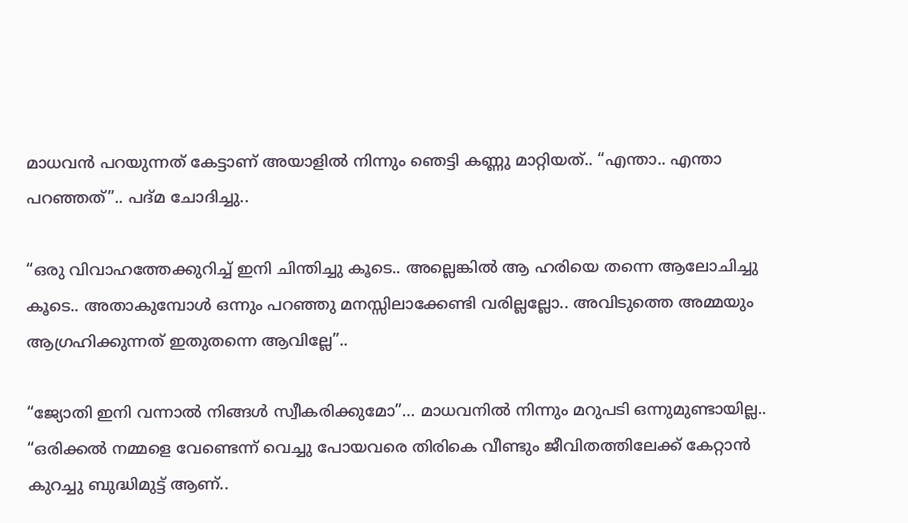മാധവൻ പറയുന്നത് കേട്ടാണ് അയാളിൽ നിന്നും ഞെട്ടി കണ്ണു മാറ്റിയത്.. “എന്താ.. എന്താ പറഞ്ഞത്”.. പദ്മ ചോദിച്ചു..

“ഒരു വിവാഹത്തേക്കുറിച്ച് ഇനി ചിന്തിച്ചു കൂടെ.. അല്ലെങ്കിൽ ആ ഹരിയെ തന്നെ ആലോചിച്ചു കൂടെ.. അതാകുമ്പോൾ ഒന്നും പറഞ്ഞു മനസ്സിലാക്കേണ്ടി വരില്ലല്ലോ.. അവിടുത്തെ അമ്മയും ആഗ്രഹിക്കുന്നത് ഇതുതന്നെ ആവില്ലേ”..

“ജ്യോതി ഇനി വന്നാൽ നിങ്ങൾ സ്വീകരിക്കുമോ”… മാധവനിൽ നിന്നും മറുപടി ഒന്നുമുണ്ടായില്ല.. “ഒരിക്കൽ നമ്മളെ വേണ്ടെന്ന് വെച്ചു പോയവരെ തിരികെ വീണ്ടും ജീവിതത്തിലേക്ക് കേറ്റാൻ കുറച്ചു ബുദ്ധിമുട്ട് ആണ്..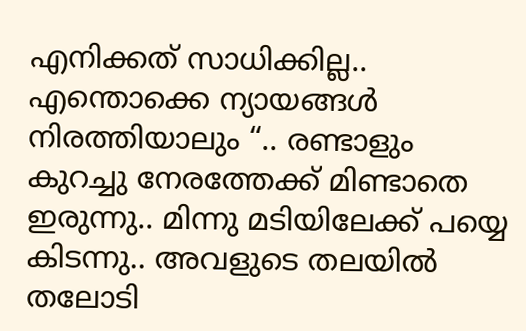എനിക്കത് സാധിക്കില്ല.. എന്തൊക്കെ ന്യായങ്ങൾ നിരത്തിയാലും “.. രണ്ടാളും കുറച്ചു നേരത്തേക്ക് മിണ്ടാതെ ഇരുന്നു.. മിന്നു മടിയിലേക്ക് പയ്യെ കിടന്നു.. അവളുടെ തലയിൽ തലോടി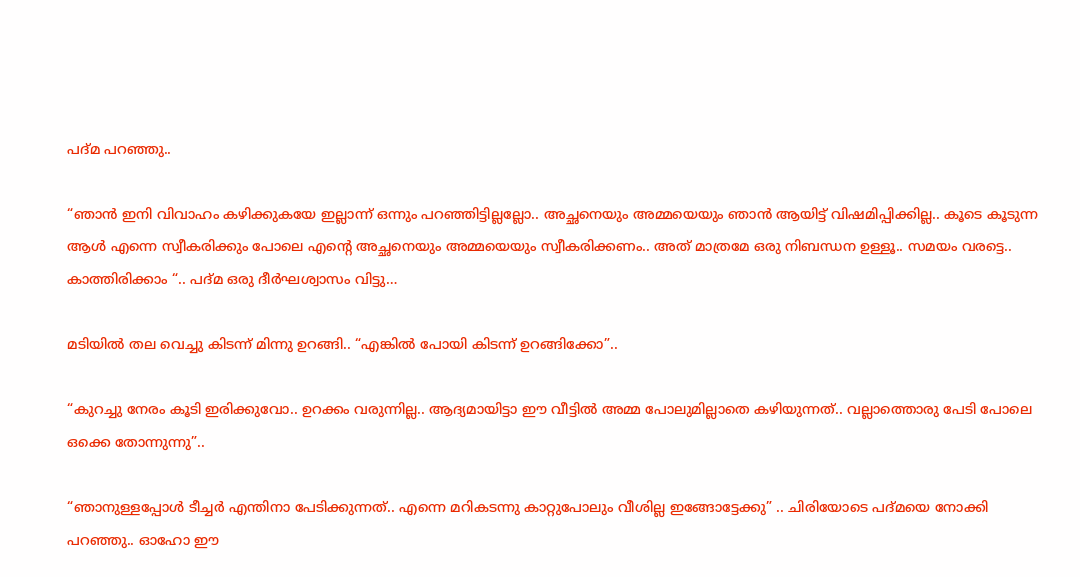പദ്മ പറഞ്ഞു..

“ഞാൻ ഇനി വിവാഹം കഴിക്കുകയേ ഇല്ലാന്ന് ഒന്നും പറഞ്ഞിട്ടില്ലല്ലോ.. അച്ഛനെയും അമ്മയെയും ഞാൻ ആയിട്ട് വിഷമിപ്പിക്കില്ല.. കൂടെ കൂടുന്ന ആൾ എന്നെ സ്വീകരിക്കും പോലെ എന്റെ അച്ഛനെയും അമ്മയെയും സ്വീകരിക്കണം.. അത് മാത്രമേ ഒരു നിബന്ധന ഉള്ളൂ.. സമയം വരട്ടെ.. കാത്തിരിക്കാം “.. പദ്മ ഒരു ദീർഘശ്വാസം വിട്ടു…

മടിയിൽ തല വെച്ചു കിടന്ന് മിന്നു ഉറങ്ങി.. “എങ്കിൽ പോയി കിടന്ന് ഉറങ്ങിക്കോ”..

“കുറച്ചു നേരം കൂടി ഇരിക്കുവോ.. ഉറക്കം വരുന്നില്ല.. ആദ്യമായിട്ടാ ഈ വീട്ടിൽ അമ്മ പോലുമില്ലാതെ കഴിയുന്നത്.. വല്ലാത്തൊരു പേടി പോലെ ഒക്കെ തോന്നുന്നു”..

“ഞാനുള്ളപ്പോൾ ടീച്ചർ എന്തിനാ പേടിക്കുന്നത്.. എന്നെ മറികടന്നു കാറ്റുപോലും വീശില്ല ഇങ്ങോട്ടേക്കു” .. ചിരിയോടെ പദ്മയെ നോക്കി പറഞ്ഞു.. ഓഹോ ഈ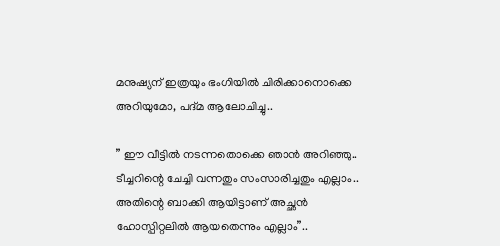മനുഷ്യന് ഇത്രയും ഭംഗിയിൽ ചിരിക്കാനൊക്കെ അറിയുമോ, പദ്മ ആലോചിച്ചു..

” ഈ വീട്ടിൽ നടന്നതൊക്കെ ഞാൻ അറിഞ്ഞു.. ടീച്ചറിന്റെ ചേച്ചി വന്നതും സംസാരിച്ചതും എല്ലാം.. അതിന്റെ ബാക്കി ആയിട്ടാണ് അച്ഛൻ ഹോസ്പിറ്റലിൽ ആയതെന്നും എല്ലാം”..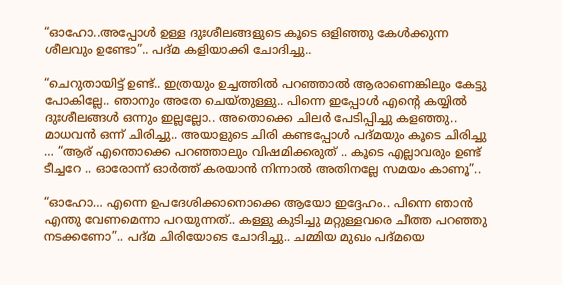“ഓഹോ..അപ്പോൾ ഉള്ള ദുഃശീലങ്ങളുടെ കൂടെ ഒളിഞ്ഞു കേൾക്കുന്ന ശീലവും ഉണ്ടോ”.. പദ്മ കളിയാക്കി ചോദിച്ചു..

“ചെറുതായിട്ട് ഉണ്ട്.. ഇത്രയും ഉച്ചത്തിൽ പറഞ്ഞാൽ ആരാണെങ്കിലും കേട്ടു പോകില്ലേ.. ഞാനും അതേ ചെയ്തുള്ളു.. പിന്നെ ഇപ്പോൾ എന്റെ കയ്യിൽ ദുഃശീലങ്ങൾ ഒന്നും ഇല്ലല്ലോ.. അതൊക്കെ ചിലർ പേടിപ്പിച്ചു കളഞ്ഞു.. മാധവൻ ഒന്ന് ചിരിച്ചു.. അയാളുടെ ചിരി കണ്ടപ്പോൾ പദ്മയും കൂടെ ചിരിച്ചു … “ആര് എന്തൊക്കെ പറഞ്ഞാലും വിഷമിക്കരുത് .. കൂടെ എല്ലാവരും ഉണ്ട് ടീച്ചറേ .. ഓരോന്ന് ഓർത്ത് കരയാൻ നിന്നാൽ അതിനല്ലേ സമയം കാണൂ”..

“ഓഹോ… എന്നെ ഉപദേശിക്കാനൊക്കെ ആയോ ഇദ്ദേഹം.. പിന്നെ ഞാൻ എന്തു വേണമെന്നാ പറയുന്നത്.. കള്ളു കുടിച്ചു മറ്റുള്ളവരെ ചീത്ത പറഞ്ഞു നടക്കണോ”.. പദ്മ ചിരിയോടെ ചോദിച്ചു.. ചമ്മിയ മുഖം പദ്മയെ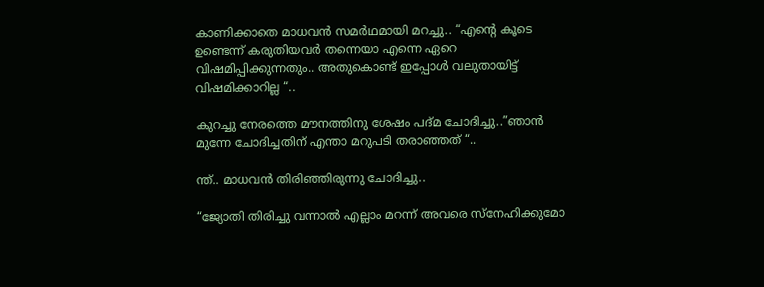കാണിക്കാതെ മാധവൻ സമർഥമായി മറച്ചു.. “എന്റെ കൂടെ ഉണ്ടെന്ന് കരുതിയവർ തന്നെയാ എന്നെ ഏറെ വിഷമിപ്പിക്കുന്നതും.. അതുകൊണ്ട് ഇപ്പോൾ വലുതായിട്ട് വിഷമിക്കാറില്ല “..

കുറച്ചു നേരത്തെ മൗനത്തിനു ശേഷം പദ്മ ചോദിച്ചു..”ഞാൻ മുന്നേ ചോദിച്ചതിന് എന്താ മറുപടി തരാഞ്ഞത് “..

ന്ത്‌.. മാധവൻ തിരിഞ്ഞിരുന്നു ചോദിച്ചു..

“ജ്യോതി തിരിച്ചു വന്നാൽ എല്ലാം മറന്ന് അവരെ സ്നേഹിക്കുമോ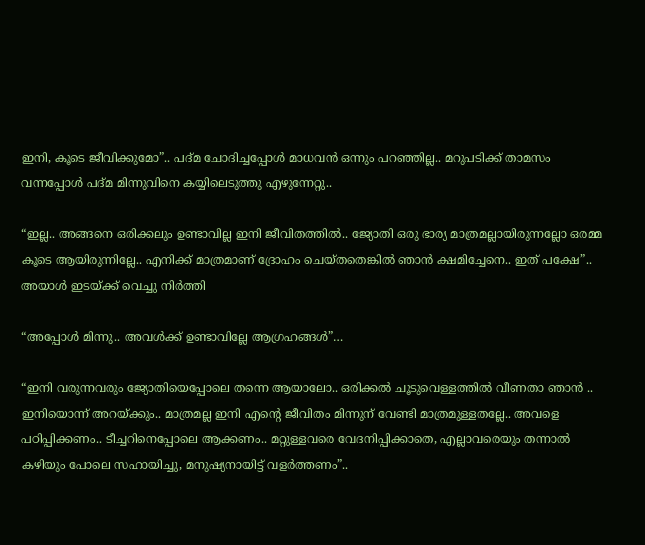ഇനി, കൂടെ ജീവിക്കുമോ”.. പദ്മ ചോദിച്ചപ്പോൾ മാധവൻ ഒന്നും പറഞ്ഞില്ല.. മറുപടിക്ക് താമസം വന്നപ്പോൾ പദ്മ മിന്നുവിനെ കയ്യിലെടുത്തു എഴുന്നേറ്റു..

“ഇല്ല.. അങ്ങനെ ഒരിക്കലും ഉണ്ടാവില്ല ഇനി ജീവിതത്തിൽ.. ജ്യോതി ഒരു ഭാര്യ മാത്രമല്ലായിരുന്നല്ലോ ഒരമ്മ കൂടെ ആയിരുന്നില്ലേ.. എനിക്ക് മാത്രമാണ് ദ്രോഹം ചെയ്തതെങ്കിൽ ഞാൻ ക്ഷമിച്ചേനെ.. ഇത് പക്ഷേ”.. അയാൾ ഇടയ്ക്ക് വെച്ചു നിർത്തി

“അപ്പോൾ മിന്നു.. അവൾക്ക് ഉണ്ടാവില്ലേ ആഗ്രഹങ്ങൾ”…

“ഇനി വരുന്നവരും ജ്യോതിയെപ്പോലെ തന്നെ ആയാലോ.. ഒരിക്കൽ ചൂടുവെള്ളത്തിൽ വീണതാ ഞാൻ .. ഇനിയൊന്ന് അറയ്ക്കും.. മാത്രമല്ല ഇനി എന്റെ ജീവിതം മിന്നുന് വേണ്ടി മാത്രമുള്ളതല്ലേ.. അവളെ പഠിപ്പിക്കണം.. ടീച്ചറിനെപ്പോലെ ആക്കണം.. മറ്റുള്ളവരെ വേദനിപ്പിക്കാതെ, എല്ലാവരെയും തന്നാൽ കഴിയും പോലെ സഹായിച്ചു, മനുഷ്യനായിട്ട് വളർത്തണം”..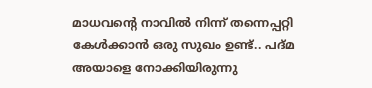മാധവന്റെ നാവിൽ നിന്ന് തന്നെപ്പറ്റി കേൾക്കാൻ ഒരു സുഖം ഉണ്ട്.. പദ്മ അയാളെ നോക്കിയിരുന്നു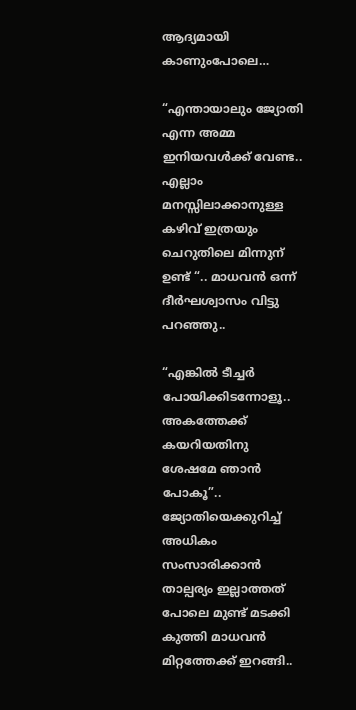ആദ്യമായി കാണുംപോലെ…

“എന്തായാലും ജ്യോതി എന്ന അമ്മ ഇനിയവൾക്ക് വേണ്ട.. എല്ലാം മനസ്സിലാക്കാനുള്ള കഴിവ് ഇത്രയും ചെറുതിലെ മിന്നുന് ഉണ്ട് “.. മാധവൻ ഒന്ന് ദീർഘശ്വാസം വിട്ടു പറഞ്ഞു..

“എങ്കിൽ ടീച്ചർ പോയിക്കിടന്നോളൂ.. അകത്തേക്ക് കയറിയതിനു ശേഷമേ ഞാൻ പോകൂ”.. ജ്യോതിയെക്കുറിച്ച് അധികം സംസാരിക്കാൻ താല്പര്യം ഇല്ലാത്തത് പോലെ മുണ്ട് മടക്കി കുത്തി മാധവൻ മിറ്റത്തേക്ക് ഇറങ്ങി..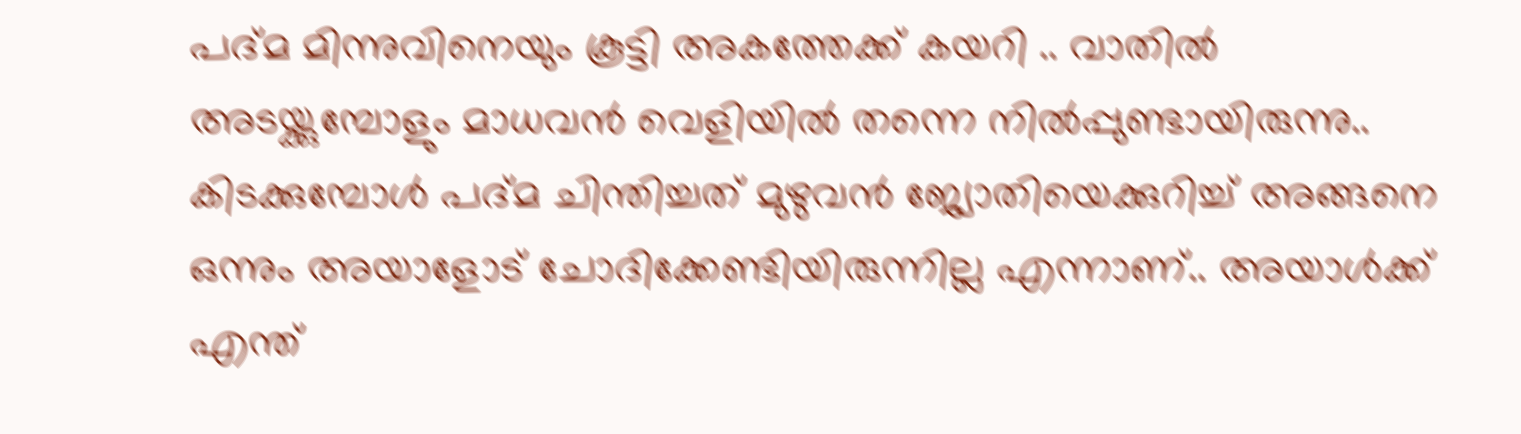പദ്മ മിന്നുവിനെയും കൂട്ടി അകത്തേക്ക് കയറി .. വാതിൽ അടയ്ക്കുമ്പോളും മാധവൻ വെളിയിൽ തന്നെ നിൽപ്പുണ്ടായിരുന്നു.. കിടക്കുമ്പോൾ പദ്മ ചിന്തിച്ചത് മുഴുവൻ ജ്യോതിയെക്കുറിച്ച് അങ്ങനെ ഒന്നും അയാളോട് ചോദിക്കേണ്ടിയിരുന്നില്ല എന്നാണ്.. അയാൾക്ക് എന്ത്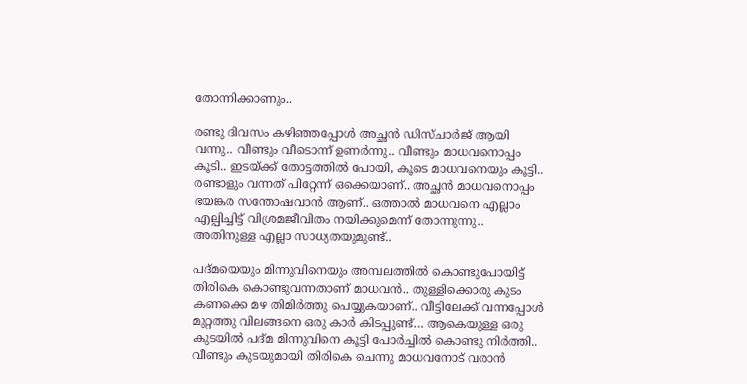തോന്നിക്കാണും..

രണ്ടു ദിവസം കഴിഞ്ഞപ്പോൾ അച്ഛൻ ഡിസ്ചാർജ് ആയി വന്നു.. വീണ്ടും വീടൊന്ന് ഉണർന്നു.. വീണ്ടും മാധവനൊപ്പം കൂടി.. ഇടയ്ക്ക് തോട്ടത്തിൽ പോയി, കൂടെ മാധവനെയും കൂട്ടി.. രണ്ടാളും വന്നത് പിറ്റേന്ന് ഒക്കെയാണ്.. അച്ഛൻ മാധവനൊപ്പം ഭയങ്കര സന്തോഷവാൻ ആണ്.. ഒത്താൽ മാധവനെ എല്ലാം എല്പിച്ചിട്ട് വിശ്രമജീവിതം നയിക്കുമെന്ന് തോന്നുന്നു.. അതിനുള്ള എല്ലാ സാധ്യതയുമുണ്ട്..

പദ്മയെയും മിന്നുവിനെയും അമ്പലത്തിൽ കൊണ്ടുപോയിട്ട് തിരികെ കൊണ്ടുവന്നതാണ് മാധവൻ.. തുള്ളിക്കൊരു കുടം കണക്കെ മഴ തിമിർത്തു പെയ്യുകയാണ്.. വീട്ടിലേക്ക് വന്നപ്പോൾ മുറ്റത്തു വിലങ്ങനെ ഒരു കാർ കിടപ്പുണ്ട്… ആകെയുള്ള ഒരു കുടയിൽ പദ്മ മിന്നുവിനെ കൂട്ടി പോർച്ചിൽ കൊണ്ടു നിർത്തി.. വീണ്ടും കുടയുമായി തിരികെ ചെന്നു മാധവനോട് വരാൻ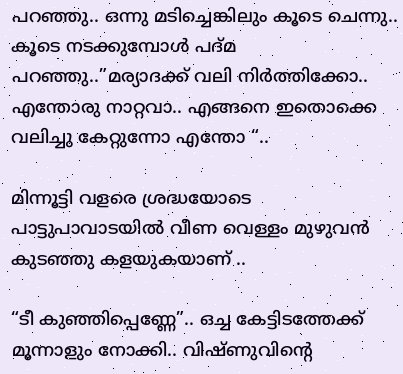പറഞ്ഞു.. ഒന്നു മടിച്ചെങ്കിലും കൂടെ ചെന്നു.. കൂടെ നടക്കുമ്പോൾ പദ്മ പറഞ്ഞു..”മര്യാദക്ക് വലി നിർത്തിക്കോ.. എന്തോരു നാറ്റവാ.. എങ്ങനെ ഇതൊക്കെ വലിച്ചു കേറ്റുന്നോ എന്തോ “..

മിന്നൂട്ടി വളരെ ശ്രദ്ധയോടെ പാട്ടുപാവാടയിൽ വീണ വെള്ളം മുഴുവൻ കുടഞ്ഞു കളയുകയാണ് ..

“ടീ കുഞ്ഞിപ്പെണ്ണേ”.. ഒച്ച കേട്ടിടത്തേക്ക് മൂന്നാളും നോക്കി.. വിഷ്ണുവിന്റെ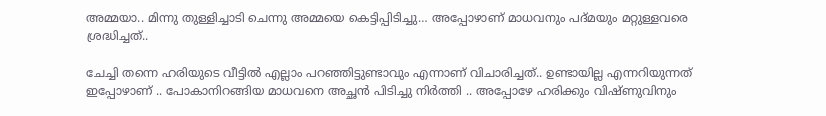അമ്മയാ.. മിന്നു തുള്ളിച്ചാടി ചെന്നു അമ്മയെ കെട്ടിപ്പിടിച്ചു… അപ്പോഴാണ് മാധവനും പദ്മയും മറ്റുള്ളവരെ ശ്രദ്ധിച്ചത്..

ചേച്ചി തന്നെ ഹരിയുടെ വീട്ടിൽ എല്ലാം പറഞ്ഞിട്ടുണ്ടാവും എന്നാണ് വിചാരിച്ചത്.. ഉണ്ടായില്ല എന്നറിയുന്നത് ഇപ്പോഴാണ് .. പോകാനിറങ്ങിയ മാധവനെ അച്ഛൻ പിടിച്ചു നിർത്തി .. അപ്പോഴേ ഹരിക്കും വിഷ്ണുവിനും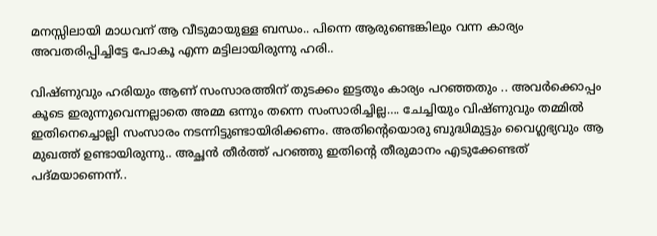മനസ്സിലായി മാധവന് ആ വീടുമായുള്ള ബന്ധം.. പിന്നെ ആരുണ്ടെങ്കിലും വന്ന കാര്യം അവതരിപ്പിച്ചിട്ടേ പോകൂ എന്ന മട്ടിലായിരുന്നു ഹരി..

വിഷ്ണുവും ഹരിയും ആണ് സംസാരത്തിന് തുടക്കം ഇട്ടതും കാര്യം പറഞ്ഞതും .. അവർക്കൊപ്പം കൂടെ ഇരുന്നുവെന്നല്ലാതെ അമ്മ ഒന്നും തന്നെ സംസാരിച്ചില്ല…. ചേച്ചിയും വിഷ്ണുവും തമ്മിൽ ഇതിനെച്ചൊല്ലി സംസാരം നടന്നിട്ടുണ്ടായിരിക്കണം. അതിന്റെയൊരു ബുദ്ധിമുട്ടും വൈഗ്ലഭ്യവും ആ മുഖത്ത് ഉണ്ടായിരുന്നു.. അച്ഛൻ തീർത്ത് പറഞ്ഞു ഇതിന്റെ തീരുമാനം എടുക്കേണ്ടത് പദ്മയാണെന്ന്..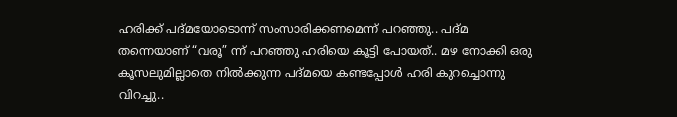ഹരിക്ക് പദ്മയോടൊന്ന് സംസാരിക്കണമെന്ന് പറഞ്ഞു.. പദ്മ തന്നെയാണ് “വരൂ” ന്ന് പറഞ്ഞു ഹരിയെ കൂട്ടി പോയത്.. മഴ നോക്കി ഒരു കൂസലുമില്ലാതെ നിൽക്കുന്ന പദ്മയെ കണ്ടപ്പോൾ ഹരി കുറച്ചൊന്നു വിറച്ചു..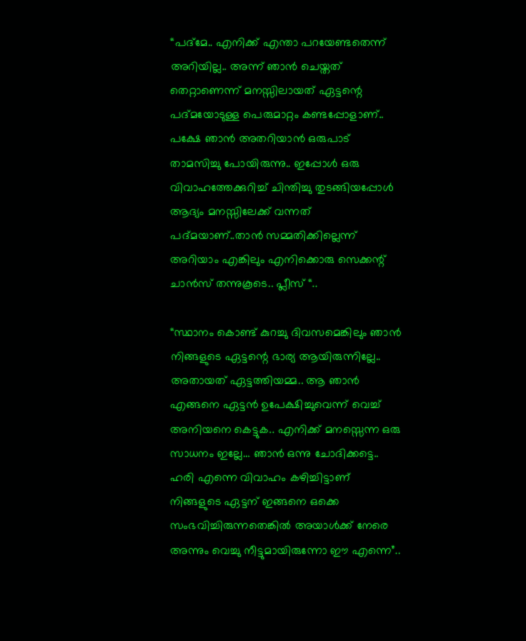“പദ്മേ.. എനിക്ക് എന്താ പറയേണ്ടതെന്ന് അറിയില്ല.. അന്ന് ഞാൻ ചെയ്തത് തെറ്റാണെന്ന് മനസ്സിലായത് ഏട്ടന്റെ പദ്മയോടുള്ള പെരുമാറ്റം കണ്ടപ്പോളാണ്.. പക്ഷേ ഞാൻ അതറിയാൻ ഒരുപാട് താമസിച്ചു പോയിരുന്നു.. ഇപ്പോൾ ഒരു വിവാഹത്തേക്കുറിച്ച് ചിന്തിച്ചു തുടങ്ങിയപ്പോൾ ആദ്യം മനസ്സിലേക്ക് വന്നത് പദ്മയാണ്..താൻ സമ്മതിക്കില്ലെന്ന് അറിയാം എങ്കിലും എനിക്കൊരു സെക്കന്റ്‌ ചാൻസ് തന്നുകൂടെ.. പ്ലീസ് “..

“സ്ഥാനം കൊണ്ട് കുറച്ചു ദിവസമെങ്കിലും ഞാൻ നിങ്ങളുടെ ഏട്ടന്റെ ഭാര്യ ആയിരുന്നില്ലേ.. അതായത് ഏട്ടത്തിയമ്മ.. ആ ഞാൻ എങ്ങനെ ഏട്ടൻ ഉപേക്ഷിച്ചുവെന്ന് വെച്ച് അനിയനെ കെട്ടുക.. എനിക്ക് മനസ്സെന്ന ഒരു സാധനം ഇല്ലേ… ഞാൻ ഒന്നു ചോദിക്കട്ടെ.. ഹരി എന്നെ വിവാഹം കഴിച്ചിട്ടാണ് നിങ്ങളുടെ ഏട്ടന് ഇങ്ങനെ ഒക്കെ സംഭവിച്ചിരുന്നതെങ്കിൽ അയാൾക്ക് നേരെ അന്നും വെച്ചു നീട്ടുമായിരുന്നോ ഈ എന്നെ”..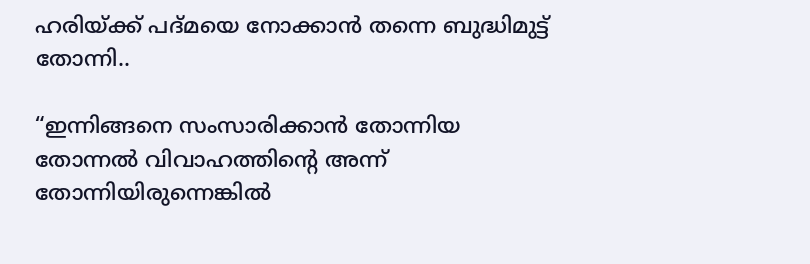ഹരിയ്ക്ക് പദ്മയെ നോക്കാൻ തന്നെ ബുദ്ധിമുട്ട് തോന്നി..

“ഇന്നിങ്ങനെ സംസാരിക്കാൻ തോന്നിയ തോന്നൽ വിവാഹത്തിന്റെ അന്ന് തോന്നിയിരുന്നെങ്കിൽ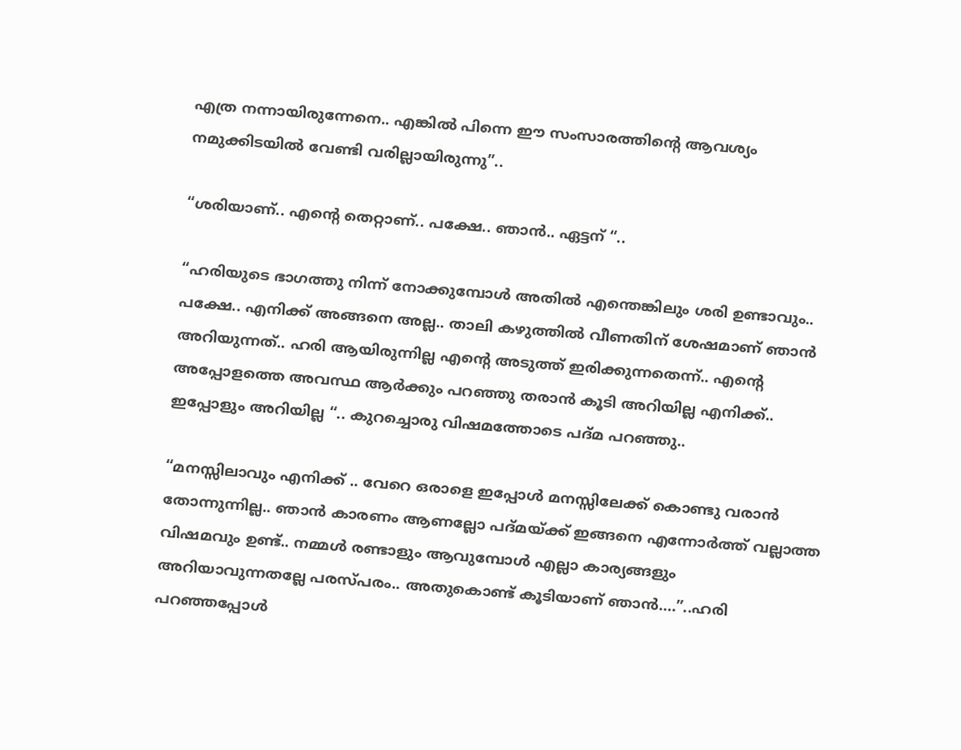എത്ര നന്നായിരുന്നേനെ.. എങ്കിൽ പിന്നെ ഈ സംസാരത്തിന്റെ ആവശ്യം നമുക്കിടയിൽ വേണ്ടി വരില്ലായിരുന്നു”..

“ശരിയാണ്.. എന്റെ തെറ്റാണ്.. പക്ഷേ.. ഞാൻ.. ഏട്ടന് “..

“ഹരിയുടെ ഭാഗത്തു നിന്ന് നോക്കുമ്പോൾ അതിൽ എന്തെങ്കിലും ശരി ഉണ്ടാവും.. പക്ഷേ.. എനിക്ക് അങ്ങനെ അല്ല.. താലി കഴുത്തിൽ വീണതിന് ശേഷമാണ് ഞാൻ അറിയുന്നത്.. ഹരി ആയിരുന്നില്ല എന്റെ അടുത്ത് ഇരിക്കുന്നതെന്ന്.. എന്റെ അപ്പോളത്തെ അവസ്ഥ ആർക്കും പറഞ്ഞു തരാൻ കൂടി അറിയില്ല എനിക്ക്.. ഇപ്പോളും അറിയില്ല “.. കുറച്ചൊരു വിഷമത്തോടെ പദ്മ പറഞ്ഞു..

“മനസ്സിലാവും എനിക്ക് .. വേറെ ഒരാളെ ഇപ്പോൾ മനസ്സിലേക്ക് കൊണ്ടു വരാൻ തോന്നുന്നില്ല.. ഞാൻ കാരണം ആണല്ലോ പദ്മയ്ക്ക് ഇങ്ങനെ എന്നോർത്ത് വല്ലാത്ത വിഷമവും ഉണ്ട്.. നമ്മൾ രണ്ടാളും ആവുമ്പോൾ എല്ലാ കാര്യങ്ങളും അറിയാവുന്നതല്ലേ പരസ്പരം.. അതുകൊണ്ട് കൂടിയാണ് ഞാൻ….”..ഹരി പറഞ്ഞപ്പോൾ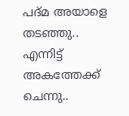പദ്മ അയാളെ തടഞ്ഞു.. എന്നിട്ട് അകത്തേക്ക് ചെന്നു..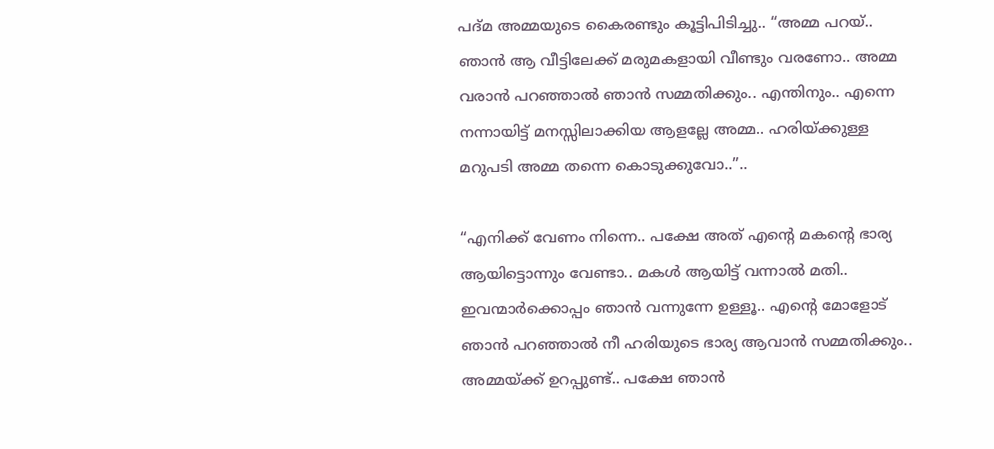പദ്മ അമ്മയുടെ കൈരണ്ടും കൂട്ടിപിടിച്ചു.. “അമ്മ പറയ്.. ഞാൻ ആ വീട്ടിലേക്ക് മരുമകളായി വീണ്ടും വരണോ.. അമ്മ വരാൻ പറഞ്ഞാൽ ഞാൻ സമ്മതിക്കും.. എന്തിനും.. എന്നെ നന്നായിട്ട് മനസ്സിലാക്കിയ ആളല്ലേ അമ്മ.. ഹരിയ്ക്കുള്ള മറുപടി അമ്മ തന്നെ കൊടുക്കുവോ..”..

“എനിക്ക് വേണം നിന്നെ.. പക്ഷേ അത് എന്റെ മകന്റെ ഭാര്യ ആയിട്ടൊന്നും വേണ്ടാ.. മകൾ ആയിട്ട് വന്നാൽ മതി.. ഇവന്മാർക്കൊപ്പം ഞാൻ വന്നുന്നേ ഉള്ളൂ.. എന്റെ മോളോട് ഞാൻ പറഞ്ഞാൽ നീ ഹരിയുടെ ഭാര്യ ആവാൻ സമ്മതിക്കും.. അമ്മയ്ക്ക് ഉറപ്പുണ്ട്.. പക്ഷേ ഞാൻ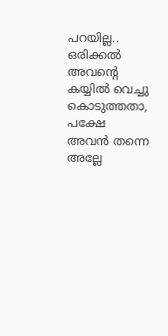പറയില്ല.. ഒരിക്കൽ അവന്റെ കയ്യിൽ വെച്ചു കൊടുത്തതാ, പക്ഷേ അവൻ തന്നെ അല്ലേ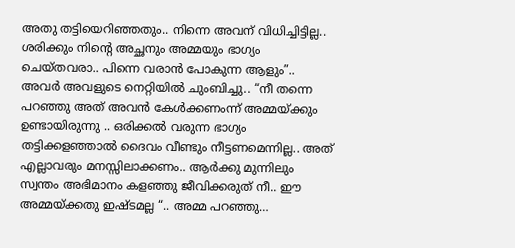അതു തട്ടിയെറിഞ്ഞതും.. നിന്നെ അവന് വിധിച്ചിട്ടില്ല.. ശരിക്കും നിന്റെ അച്ഛനും അമ്മയും ഭാഗ്യം ചെയ്തവരാ.. പിന്നെ വരാൻ പോകുന്ന ആളും”.. അവർ അവളുടെ നെറ്റിയിൽ ചുംബിച്ചു.. “നീ തന്നെ പറഞ്ഞു അത് അവൻ കേൾക്കണംന്ന് അമ്മയ്ക്കും ഉണ്ടായിരുന്നു .. ഒരിക്കൽ വരുന്ന ഭാഗ്യം തട്ടിക്കളഞ്ഞാൽ ദൈവം വീണ്ടും നീട്ടണമെന്നില്ല.. അത് എല്ലാവരും മനസ്സിലാക്കണം.. ആർക്കു മുന്നിലും സ്വന്തം അഭിമാനം കളഞ്ഞു ജീവിക്കരുത് നീ.. ഈ അമ്മയ്ക്കതു ഇഷ്ടമല്ല “.. അമ്മ പറഞ്ഞു…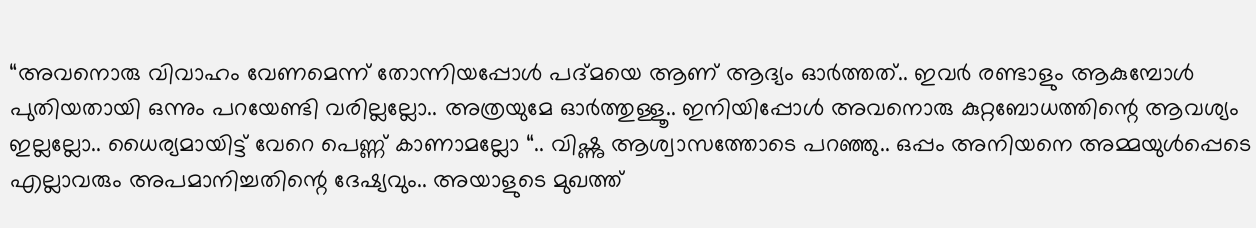“അവനൊരു വിവാഹം വേണമെന്ന് തോന്നിയപ്പോൾ പദ്മയെ ആണ് ആദ്യം ഓർത്തത്.. ഇവർ രണ്ടാളും ആകുമ്പോൾ പുതിയതായി ഒന്നും പറയേണ്ടി വരില്ലല്ലോ.. അത്രയുമേ ഓർത്തുള്ളൂ.. ഇനിയിപ്പോൾ അവനൊരു കുറ്റബോധത്തിന്റെ ആവശ്യം ഇല്ലല്ലോ.. ധൈര്യമായിട്ട് വേറെ പെണ്ണ് കാണാമല്ലോ “.. വിഷ്ണു ആശ്വാസത്തോടെ പറഞ്ഞു.. ഒപ്പം അനിയനെ അമ്മയുൾപ്പെടെ എല്ലാവരും അപമാനിച്ചതിന്റെ ദേഷ്യവും.. അയാളുടെ മുഖത്ത്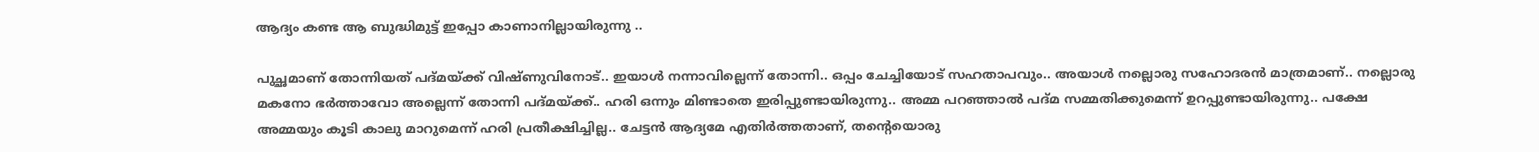ആദ്യം കണ്ട ആ ബുദ്ധിമുട്ട് ഇപ്പോ കാണാനില്ലായിരുന്നു ..

പുച്ഛമാണ് തോന്നിയത് പദ്മയ്ക്ക് വിഷ്ണുവിനോട്.. ഇയാൾ നന്നാവില്ലെന്ന് തോന്നി.. ഒപ്പം ചേച്ചിയോട് സഹതാപവും.. അയാൾ നല്ലൊരു സഹോദരൻ മാത്രമാണ്.. നല്ലൊരു മകനോ ഭർത്താവോ അല്ലെന്ന് തോന്നി പദ്മയ്ക്ക്.. ഹരി ഒന്നും മിണ്ടാതെ ഇരിപ്പുണ്ടായിരുന്നു.. അമ്മ പറഞ്ഞാൽ പദ്മ സമ്മതിക്കുമെന്ന് ഉറപ്പുണ്ടായിരുന്നു.. പക്ഷേ അമ്മയും കൂടി കാലു മാറുമെന്ന് ഹരി പ്രതീക്ഷിച്ചില്ല.. ചേട്ടൻ ആദ്യമേ എതിർത്തതാണ്, തന്റെയൊരു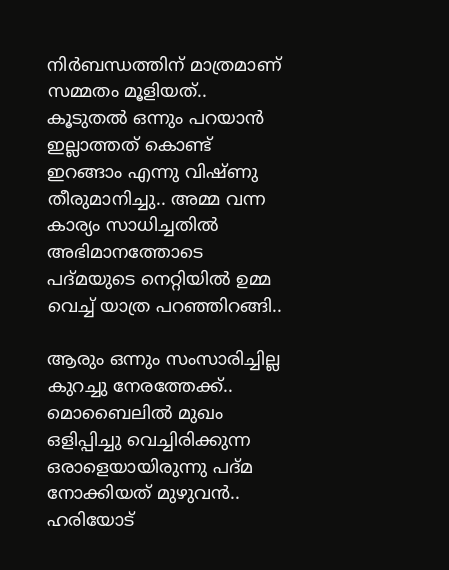നിർബന്ധത്തിന് മാത്രമാണ് സമ്മതം മൂളിയത്.. കൂടുതൽ ഒന്നും പറയാൻ ഇല്ലാത്തത് കൊണ്ട് ഇറങ്ങാം എന്നു വിഷ്ണു തീരുമാനിച്ചു.. അമ്മ വന്ന കാര്യം സാധിച്ചതിൽ അഭിമാനത്തോടെ പദ്മയുടെ നെറ്റിയിൽ ഉമ്മ വെച്ച് യാത്ര പറഞ്ഞിറങ്ങി..

ആരും ഒന്നും സംസാരിച്ചില്ല കുറച്ചു നേരത്തേക്ക്.. മൊബൈലിൽ മുഖം ഒളിപ്പിച്ചു വെച്ചിരിക്കുന്ന ഒരാളെയായിരുന്നു പദ്മ നോക്കിയത് മുഴുവൻ.. ഹരിയോട്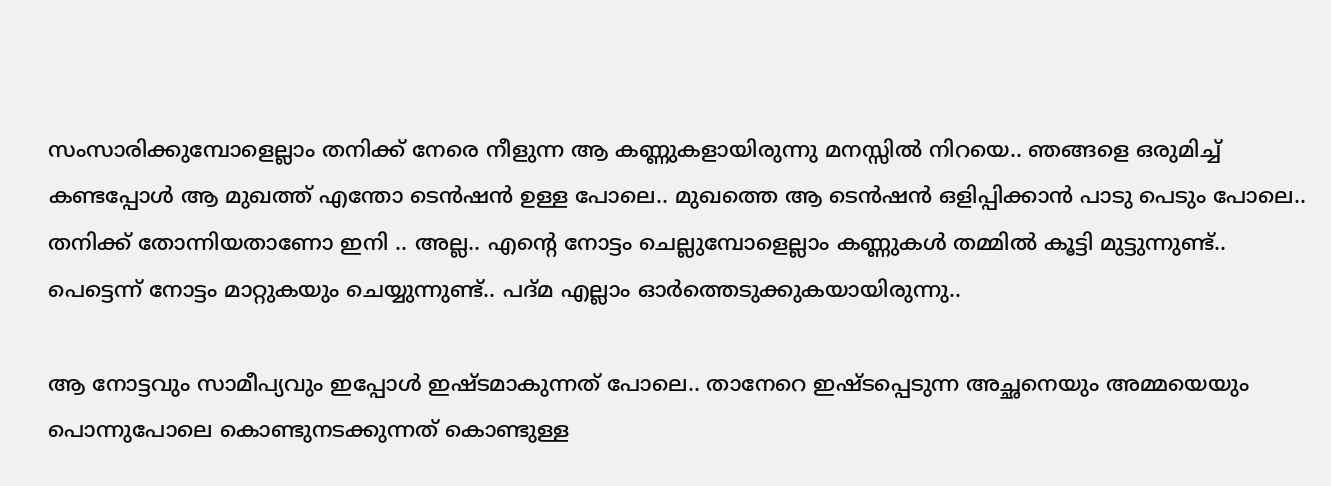സംസാരിക്കുമ്പോളെല്ലാം തനിക്ക് നേരെ നീളുന്ന ആ കണ്ണുകളായിരുന്നു മനസ്സിൽ നിറയെ.. ഞങ്ങളെ ഒരുമിച്ച് കണ്ടപ്പോൾ ആ മുഖത്ത് എന്തോ ടെൻഷൻ ഉള്ള പോലെ.. മുഖത്തെ ആ ടെൻഷൻ ഒളിപ്പിക്കാൻ പാടു പെടും പോലെ.. തനിക്ക് തോന്നിയതാണോ ഇനി .. അല്ല.. എന്റെ നോട്ടം ചെല്ലുമ്പോളെല്ലാം കണ്ണുകൾ തമ്മിൽ കൂട്ടി മുട്ടുന്നുണ്ട്.. പെട്ടെന്ന് നോട്ടം മാറ്റുകയും ചെയ്യുന്നുണ്ട്.. പദ്മ എല്ലാം ഓർത്തെടുക്കുകയായിരുന്നു..

ആ നോട്ടവും സാമീപ്യവും ഇപ്പോൾ ഇഷ്ടമാകുന്നത് പോലെ.. താനേറെ ഇഷ്ടപ്പെടുന്ന അച്ഛനെയും അമ്മയെയും പൊന്നുപോലെ കൊണ്ടുനടക്കുന്നത് കൊണ്ടുള്ള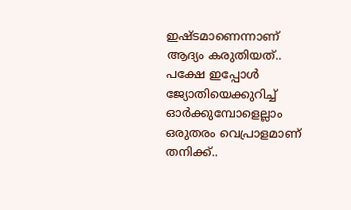ഇഷ്ടമാണെന്നാണ് ആദ്യം കരുതിയത്.. പക്ഷേ ഇപ്പോൾ ജ്യോതിയെക്കുറിച്ച് ഓർക്കുമ്പോളെല്ലാം ഒരുതരം വെപ്രാളമാണ് തനിക്ക്..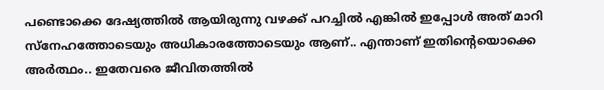പണ്ടൊക്കെ ദേഷ്യത്തിൽ ആയിരുന്നു വഴക്ക് പറച്ചിൽ എങ്കിൽ ഇപ്പോൾ അത് മാറി സ്നേഹത്തോടെയും അധികാരത്തോടെയും ആണ്.. എന്താണ് ഇതിന്റെയൊക്കെ അർത്ഥം.. ഇതേവരെ ജീവിതത്തിൽ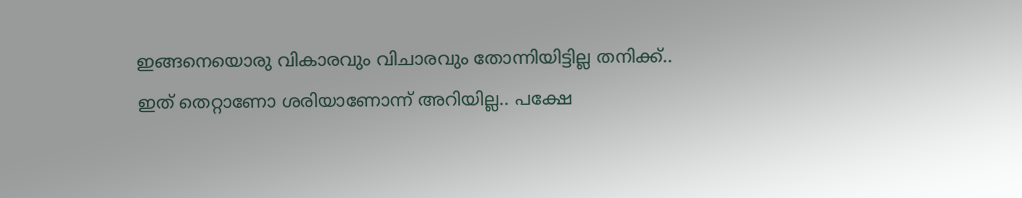ഇങ്ങനെയൊരു വികാരവും വിചാരവും തോന്നിയിട്ടില്ല തനിക്ക്.. ഇത് തെറ്റാണോ ശരിയാണോന്ന് അറിയില്ല.. പക്ഷേ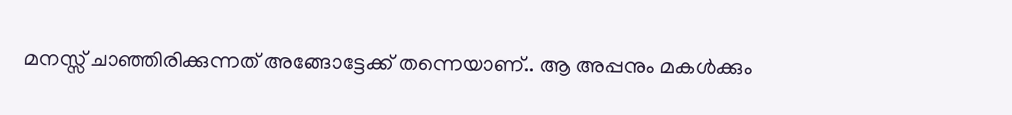മനസ്സ് ചാഞ്ഞിരിക്കുന്നത് അങ്ങോട്ടേക്ക് തന്നെയാണ്.. ആ അപ്പനും മകൾക്കും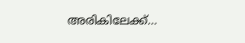അരികിലേക്ക്…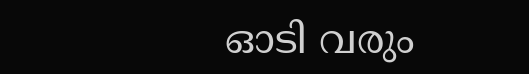ഓടി വരും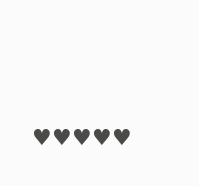♥♥♥♥♥